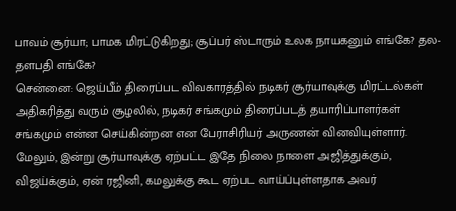பாவம் சூர்யா; பாமக மிரட்டுகிறது; சூப்பர் ஸ்டாரும் உலக நாயகனும் எங்கே? தல-தளபதி எங்கே?
சென்னை: ஜெய்பீம் திரைப்பட விவகாரத்தில் நடிகர் சூர்யாவுக்கு மிரட்டல்கள் அதிகரித்து வரும் சூழலில், நடிகர் சங்கமும் திரைப்படத் தயாரிப்பாளர்கள் சங்கமும் என்ன செய்கின்றன என பேராசிரியர் அருணன் வினவியுள்ளார்.
மேலும், இன்று சூர்யாவுக்கு ஏற்பட்ட இதே நிலை நாளை அஜித்துக்கும், விஜய்க்கும், ஏன் ரஜினி, கமலுக்கு கூட ஏற்பட வாய்ப்புள்ளதாக அவர்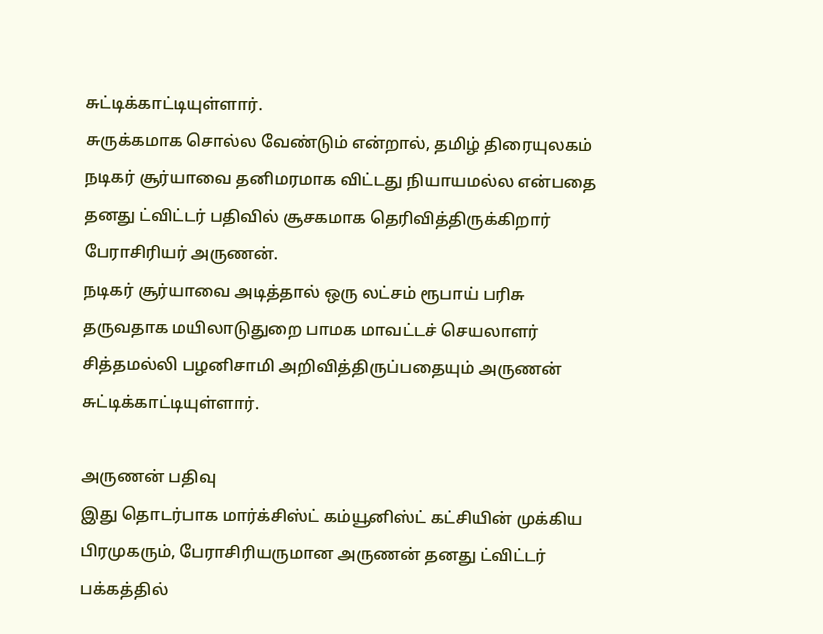சுட்டிக்காட்டியுள்ளார்.
சுருக்கமாக சொல்ல வேண்டும் என்றால், தமிழ் திரையுலகம் நடிகர் சூர்யாவை தனிமரமாக விட்டது நியாயமல்ல என்பதை தனது ட்விட்டர் பதிவில் சூசகமாக தெரிவித்திருக்கிறார் பேராசிரியர் அருணன்.
நடிகர் சூர்யாவை அடித்தால் ஒரு லட்சம் ரூபாய் பரிசு தருவதாக மயிலாடுதுறை பாமக மாவட்டச் செயலாளர் சித்தமல்லி பழனிசாமி அறிவித்திருப்பதையும் அருணன் சுட்டிக்காட்டியுள்ளார்.

அருணன் பதிவு
இது தொடர்பாக மார்க்சிஸ்ட் கம்யூனிஸ்ட் கட்சியின் முக்கிய பிரமுகரும், பேராசிரியருமான அருணன் தனது ட்விட்டர் பக்கத்தில்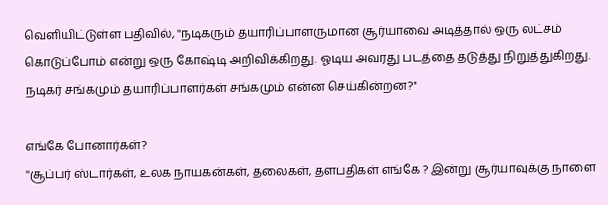வெளியிட்டுள்ள பதிவில், ''நடிகரும் தயாரிப்பாளருமான சூர்யாவை அடித்தால் ஒரு லட்சம் கொடுப்போம் என்று ஒரு கோஷ்டி அறிவிக்கிறது. ஓடிய அவரது படத்தை தடுத்து நிறுத்துகிறது. நடிகர் சங்கமும் தயாரிப்பாளர்கள் சங்கமும் என்ன செய்கின்றன?''

எங்கே போனார்கள்?
''சூப்பர் ஸ்டார்கள், உலக நாயகன்கள், தலைகள், தளபதிகள் எங்கே ? இன்று சூர்யாவுக்கு நாளை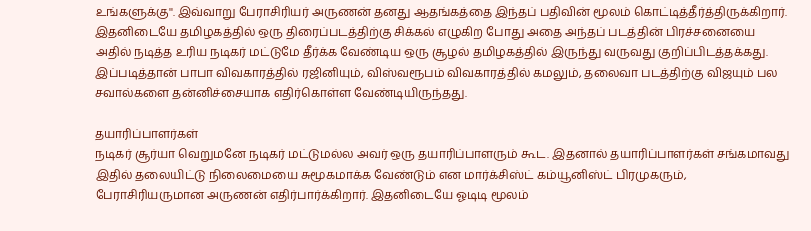உங்களுக்கு''. இவ்வாறு பேராசிரியர் அருணன் தனது ஆதங்கத்தை இந்தப் பதிவின் மூலம் கொட்டித்தீர்த்திருக்கிறார். இதனிடையே தமிழகத்தில் ஒரு திரைப்படத்திற்கு சிக்கல் எழுகிற போது அதை அந்தப் படத்தின் பிரச்சனையை அதில் நடித்த உரிய நடிகர் மட்டுமே தீர்க்க வேண்டிய ஒரு சூழல் தமிழகத்தில் இருந்து வருவது குறிப்பிடத்தக்கது. இப்படித்தான் பாபா விவகாரத்தில் ரஜினியும், விஸ்வரூபம் விவகாரத்தில் கமலும், தலைவா படத்திற்கு விஜயும் பல சவால்களை தன்னிச்சையாக எதிர்கொள்ள வேண்டியிருந்தது.

தயாரிப்பாளர்கள்
நடிகர் சூர்யா வெறுமனே நடிகர் மட்டுமல்ல அவர் ஒரு தயாரிப்பாளரும் கூட. இதனால் தயாரிப்பாளர்கள் சங்கமாவது இதில் தலையிட்டு நிலைமையை சுமூகமாக்க வேண்டும் என மார்க்சிஸ்ட் கம்யூனிஸ்ட் பிரமுகரும், பேராசிரியருமான அருணன் எதிர்பார்க்கிறார். இதனிடையே ஓடிடி மூலம்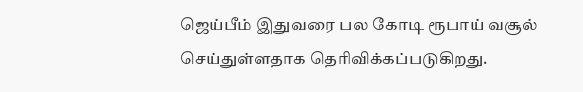ஜெய்பீம் இதுவரை பல கோடி ரூபாய் வசூல் செய்துள்ளதாக தெரிவிக்கப்படுகிறது.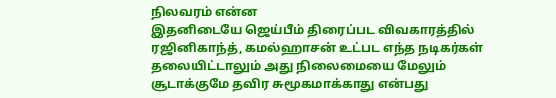நிலவரம் என்ன
இதனிடையே ஜெய்பீம் திரைப்பட விவகாரத்தில் ரஜினிகாந்த், கமல்ஹாசன் உட்பட எந்த நடிகர்கள் தலையிட்டாலும் அது நிலைமையை மேலும் சூடாக்குமே தவிர சுமூகமாக்காது என்பது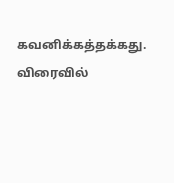கவனிக்கத்தக்கது. விரைவில்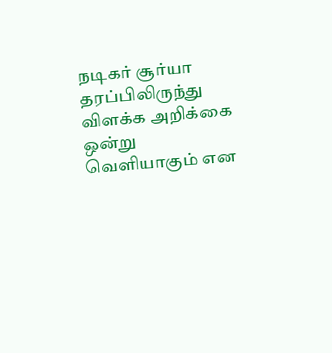நடிகர் சூர்யா தரப்பிலிருந்து விளக்க அறிக்கை ஒன்று வெளியாகும் என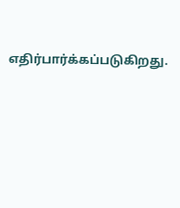எதிர்பார்க்கப்படுகிறது.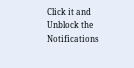Click it and Unblock the Notifications